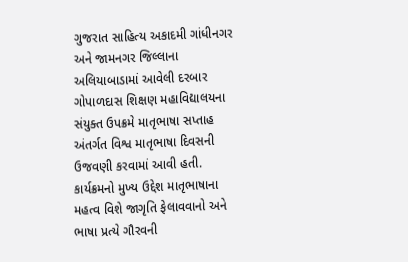ગુજરાત સાહિત્ય અકાદમી ગાંધીનગર અને જામનગર જિલ્લાના અલિયાબાડામાં આવેલી દરબાર ગોપાળદાસ શિક્ષણ મહાવિદ્યાલયના સંયુક્ત ઉપક્રમે માતૃભાષા સપ્તાહ અંતર્ગત વિશ્વ માતૃભાષા દિવસની ઉજવણી કરવામાં આવી હતી. કાર્યક્રમનો મુખ્ય ઉદ્દેશ માતૃભાષાના મહત્વ વિશે જાગૃતિ ફેલાવવાનો અને ભાષા પ્રત્યે ગૌરવની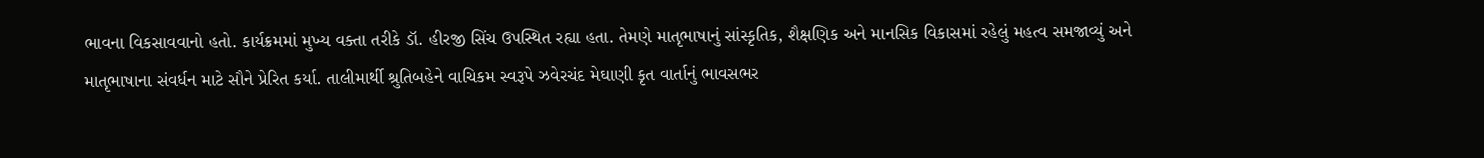ભાવના વિકસાવવાનો હતો. કાર્યક્રમમાં મુખ્ય વક્તા તરીકે ડૉ. હીરજી સિંચ ઉપસ્થિત રહ્યા હતા. તેમણે માતૃભાષાનું સાંસ્કૃતિક, શૈક્ષણિક અને માનસિક વિકાસમાં રહેલું મહત્વ સમજાવ્યું અને માતૃભાષાના સંવર્ધન માટે સૌને પ્રેરિત કર્યા. તાલીમાર્થી શ્રુતિબહેને વાચિકમ સ્વરૂપે ઝવેરચંદ મેઘાણી કૃત વાર્તાનું ભાવસભર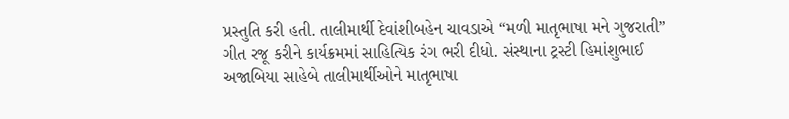પ્રસ્તુતિ કરી હતી. તાલીમાર્થી દેવાંશીબહેન ચાવડાએ “મળી માતૃભાષા મને ગુજરાતી” ગીત રજૂ કરીને કાર્યક્રમમાં સાહિત્યિક રંગ ભરી દીધો. સંસ્થાના ટ્રસ્ટી હિમાંશુભાઈ અજાબિયા સાહેબે તાલીમાર્થીઓને માતૃભાષા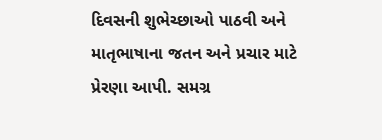દિવસની શુભેચ્છાઓ પાઠવી અને માતૃભાષાના જતન અને પ્રચાર માટે પ્રેરણા આપી. સમગ્ર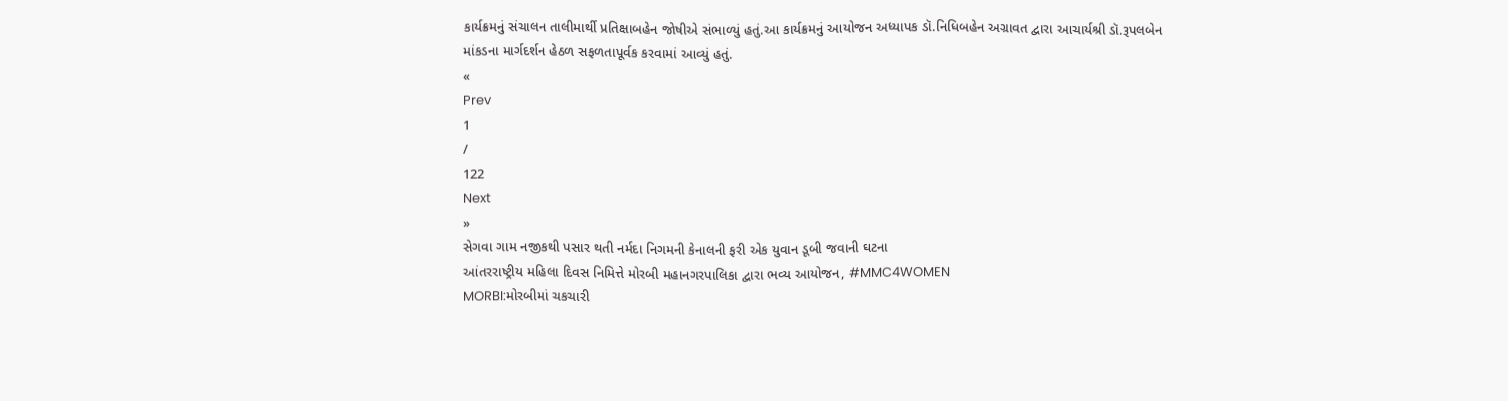કાર્યક્રમનું સંચાલન તાલીમાર્થી પ્રતિક્ષાબહેન જોષીએ સંભાળ્યું હતું.આ કાર્યક્રમનું આયોજન અધ્યાપક ડૉ.નિધિબહેન અગ્રાવત દ્વારા આચાર્યશ્રી ડૉ.રૂપલબેન માંકડના માર્ગદર્શન હેઠળ સફળતાપૂર્વક કરવામાં આવ્યું હતું.
«
Prev
1
/
122
Next
»
સેગવા ગામ નજીકથી પસાર થતી નર્મદા નિગમની કેનાલની ફરી એક યુવાન ડૂબી જવાની ઘટના
આંતરરાષ્ટ્રીય મહિલા દિવસ નિમિત્તે મોરબી મહાનગરપાલિકા દ્વારા ભવ્ય આયોજન, #MMC4WOMEN
MORBI:મોરબીમાં ચકચારી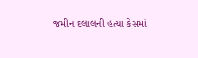જમીન દલાલની હત્યા કેસમાં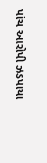પાંચ આરોપી ઝડપાયા